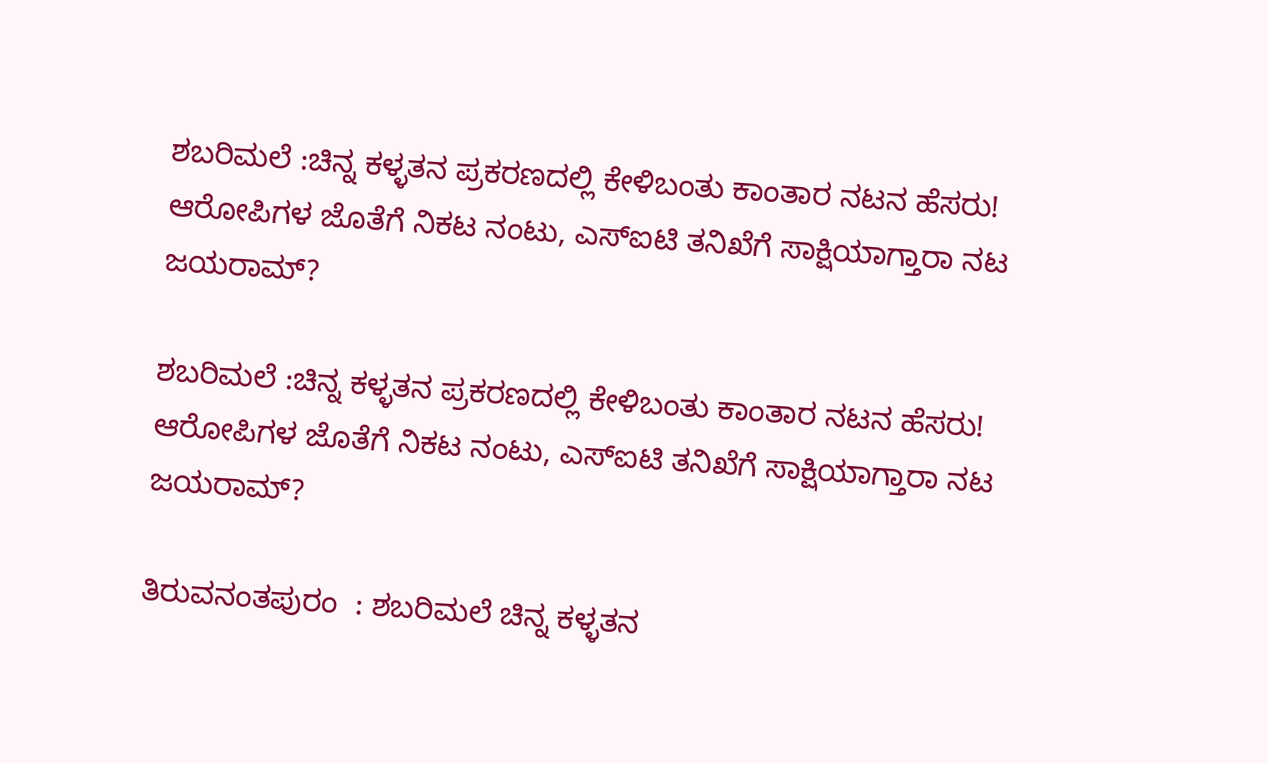ಶಬರಿಮಲೆ :ಚಿನ್ನ ಕಳ್ಳತನ ಪ್ರಕರಣದಲ್ಲಿ ಕೇಳಿಬಂತು ಕಾಂತಾರ ನಟನ ಹೆಸರು! ಆರೋಪಿಗಳ ಜೊತೆಗೆ ನಿಕಟ ನಂಟು, ಎಸ್ಐಟಿ ತನಿಖೆಗೆ ಸಾಕ್ಷಿಯಾಗ್ತಾರಾ ನಟ ಜಯರಾಮ್?

ಶಬರಿಮಲೆ :ಚಿನ್ನ ಕಳ್ಳತನ ಪ್ರಕರಣದಲ್ಲಿ ಕೇಳಿಬಂತು ಕಾಂತಾರ ನಟನ ಹೆಸರು! ಆರೋಪಿಗಳ ಜೊತೆಗೆ ನಿಕಟ ನಂಟು, ಎಸ್ಐಟಿ ತನಿಖೆಗೆ ಸಾಕ್ಷಿಯಾಗ್ತಾರಾ ನಟ ಜಯರಾಮ್?

ತಿರುವನಂತಪುರಂ  : ಶಬರಿಮಲೆ ಚಿನ್ನ ಕಳ್ಳತನ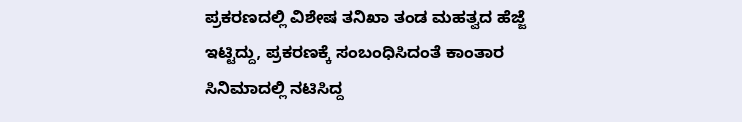ಪ್ರಕರಣದಲ್ಲಿ ವಿಶೇಷ ತನಿಖಾ ತಂಡ ಮಹತ್ವದ ಹೆಜ್ಜೆ ಇಟ್ಟಿದ್ದು, ಪ್ರಕರಣಕ್ಕೆ ಸಂಬಂಧಿಸಿದಂತೆ ಕಾಂತಾರ ಸಿನಿಮಾದಲ್ಲಿ ನಟಿಸಿದ್ದ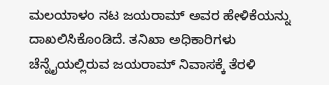ಮಲಯಾಳಂ ನಟ ಜಯರಾಮ್ ಅವರ ಹೇಳಿಕೆಯನ್ನು ದಾಖಲಿಸಿಕೊಂಡಿದೆ. ತನಿಖಾ ಅಧಿಕಾರಿಗಳು ಚೆನ್ನೈಯಲ್ಲಿರುವ ಜಯರಾಮ್ ನಿವಾಸಕ್ಕೆ ತೆರಳಿ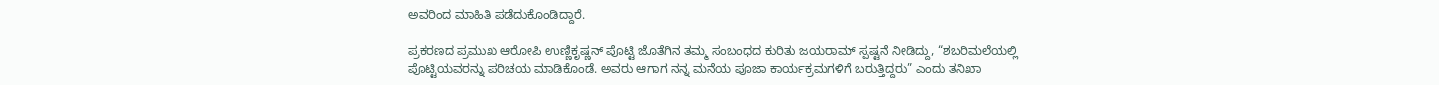ಅವರಿಂದ ಮಾಹಿತಿ ಪಡೆದುಕೊಂಡಿದ್ದಾರೆ.

ಪ್ರಕರಣದ ಪ್ರಮುಖ ಆರೋಪಿ ಉಣ್ಣಿಕೃಷ್ಣನ್ ಪೊಟ್ಟಿ ಜೊತೆಗಿನ ತಮ್ಮ ಸಂಬಂಧದ ಕುರಿತು ಜಯರಾಮ್ ಸ್ಪಷ್ಟನೆ ನೀಡಿದ್ದು, “ಶಬರಿಮಲೆಯಲ್ಲಿ ಪೊಟ್ಟಿಯವರನ್ನು ಪರಿಚಯ ಮಾಡಿಕೊಂಡೆ. ಅವರು ಆಗಾಗ ನನ್ನ ಮನೆಯ ಪೂಜಾ ಕಾರ್ಯಕ್ರಮಗಳಿಗೆ ಬರುತ್ತಿದ್ದರು” ಎಂದು ತನಿಖಾ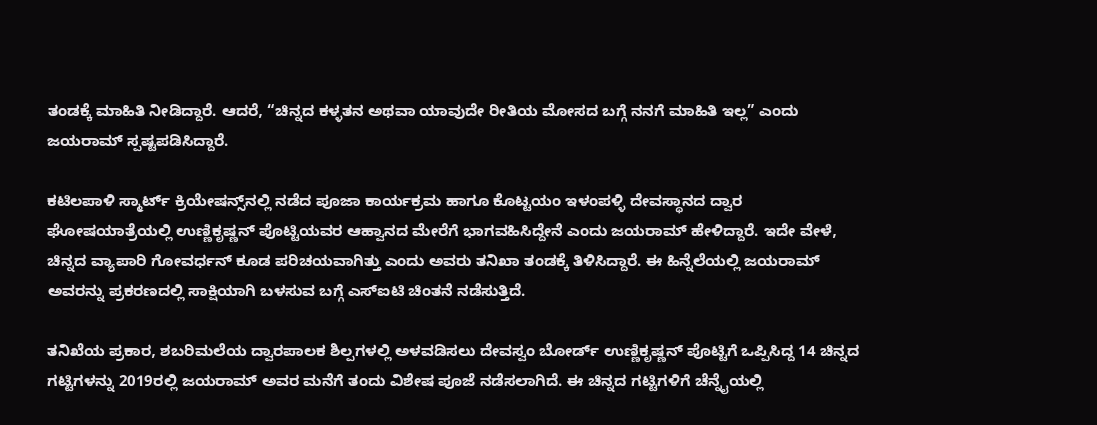ತಂಡಕ್ಕೆ ಮಾಹಿತಿ ನೀಡಿದ್ದಾರೆ. ಆದರೆ, “ಚಿನ್ನದ ಕಳ್ಳತನ ಅಥವಾ ಯಾವುದೇ ರೀತಿಯ ಮೋಸದ ಬಗ್ಗೆ ನನಗೆ ಮಾಹಿತಿ ಇಲ್ಲ” ಎಂದು ಜಯರಾಮ್ ಸ್ಪಷ್ಟಪಡಿಸಿದ್ದಾರೆ.

ಕಟಿಲಪಾಳಿ ಸ್ಮಾರ್ಟ್ ಕ್ರಿಯೇಷನ್ಸ್‌ನಲ್ಲಿ ನಡೆದ ಪೂಜಾ ಕಾರ್ಯಕ್ರಮ ಹಾಗೂ ಕೊಟ್ಟಯಂ ಇಳಂಪಳ್ಳಿ ದೇವಸ್ಥಾನದ ದ್ವಾರ ಘೋಷಯಾತ್ರೆಯಲ್ಲಿ ಉಣ್ಣಿಕೃಷ್ಣನ್ ಪೊಟ್ಟಿಯವರ ಆಹ್ವಾನದ ಮೇರೆಗೆ ಭಾಗವಹಿಸಿದ್ದೇನೆ ಎಂದು ಜಯರಾಮ್ ಹೇಳಿದ್ದಾರೆ. ಇದೇ ವೇಳೆ, ಚಿನ್ನದ ವ್ಯಾಪಾರಿ ಗೋವರ್ಧನ್ ಕೂಡ ಪರಿಚಯವಾಗಿತ್ತು ಎಂದು ಅವರು ತನಿಖಾ ತಂಡಕ್ಕೆ ತಿಳಿಸಿದ್ದಾರೆ. ಈ ಹಿನ್ನೆಲೆಯಲ್ಲಿ ಜಯರಾಮ್ ಅವರನ್ನು ಪ್ರಕರಣದಲ್ಲಿ ಸಾಕ್ಷಿಯಾಗಿ ಬಳಸುವ ಬಗ್ಗೆ ಎಸ್ಐಟಿ ಚಿಂತನೆ ನಡೆಸುತ್ತಿದೆ.

ತನಿಖೆಯ ಪ್ರಕಾರ, ಶಬರಿಮಲೆಯ ದ್ವಾರಪಾಲಕ ಶಿಲ್ಪಗಳಲ್ಲಿ ಅಳವಡಿಸಲು ದೇವಸ್ವಂ ಬೋರ್ಡ್ ಉಣ್ಣಿಕೃಷ್ಣನ್ ಪೊಟ್ಟಿಗೆ ಒಪ್ಪಿಸಿದ್ದ 14 ಚಿನ್ನದ ಗಟ್ಟಿಗಳನ್ನು 2019ರಲ್ಲಿ ಜಯರಾಮ್ ಅವರ ಮನೆಗೆ ತಂದು ವಿಶೇಷ ಪೂಜೆ ನಡೆಸಲಾಗಿದೆ. ಈ ಚಿನ್ನದ ಗಟ್ಟಿಗಳಿಗೆ ಚೆನ್ನೈಯಲ್ಲಿ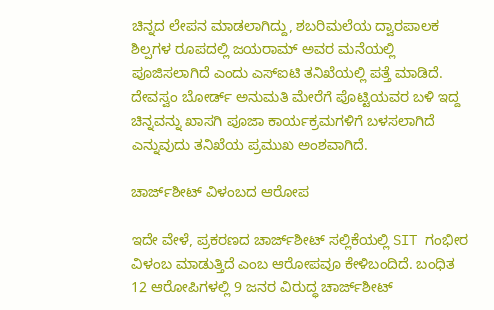ಚಿನ್ನದ ಲೇಪನ ಮಾಡಲಾಗಿದ್ದು, ಶಬರಿಮಲೆಯ ದ್ವಾರಪಾಲಕ ಶಿಲ್ಪಗಳ ರೂಪದಲ್ಲಿ ಜಯರಾಮ್ ಅವರ ಮನೆಯಲ್ಲಿ ಪೂಜಿಸಲಾಗಿದೆ ಎಂದು ಎಸ್ಐಟಿ ತನಿಖೆಯಲ್ಲಿ ಪತ್ತೆ ಮಾಡಿದೆ. ದೇವಸ್ವಂ ಬೋರ್ಡ್ ಅನುಮತಿ ಮೇರೆಗೆ ಪೊಟ್ಟಿಯವರ ಬಳಿ ಇದ್ದ ಚಿನ್ನವನ್ನು ಖಾಸಗಿ ಪೂಜಾ ಕಾರ್ಯಕ್ರಮಗಳಿಗೆ ಬಳಸಲಾಗಿದೆ ಎನ್ನುವುದು ತನಿಖೆಯ ಪ್ರಮುಖ ಅಂಶವಾಗಿದೆ.

ಚಾರ್ಜ್‌ಶೀಟ್ ವಿಳಂಬದ ಆರೋಪ

ಇದೇ ವೇಳೆ, ಪ್ರಕರಣದ ಚಾರ್ಜ್‌ಶೀಟ್ ಸಲ್ಲಿಕೆಯಲ್ಲಿ SIT ಗಂಭೀರ ವಿಳಂಬ ಮಾಡುತ್ತಿದೆ ಎಂಬ ಆರೋಪವೂ ಕೇಳಿಬಂದಿದೆ. ಬಂಧಿತ 12 ಆರೋಪಿಗಳಲ್ಲಿ 9 ಜನರ ವಿರುದ್ಧ ಚಾರ್ಜ್‌ಶೀಟ್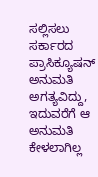ಸಲ್ಲಿಸಲು ಸರ್ಕಾರದ ಪ್ರಾಸಿಕ್ಯೂಷನ್ ಅನುಮತಿ ಅಗತ್ಯವಿದ್ದು, ಇದುವರೆಗೆ ಆ ಅನುಮತಿ ಕೇಳಲಾಗಿಲ್ಲ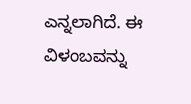ಎನ್ನಲಾಗಿದೆ. ಈ ವಿಳಂಬವನ್ನು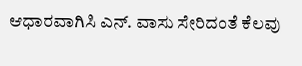ಆಧಾರವಾಗಿಸಿ ಎನ್. ವಾಸು ಸೇರಿದಂತೆ ಕೆಲವು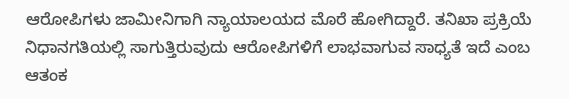ಆರೋಪಿಗಳು ಜಾಮೀನಿಗಾಗಿ ನ್ಯಾಯಾಲಯದ ಮೊರೆ ಹೋಗಿದ್ದಾರೆ. ತನಿಖಾ ಪ್ರಕ್ರಿಯೆ ನಿಧಾನಗತಿಯಲ್ಲಿ ಸಾಗುತ್ತಿರುವುದು ಆರೋಪಿಗಳಿಗೆ ಲಾಭವಾಗುವ ಸಾಧ್ಯತೆ ಇದೆ ಎಂಬ ಆತಂಕ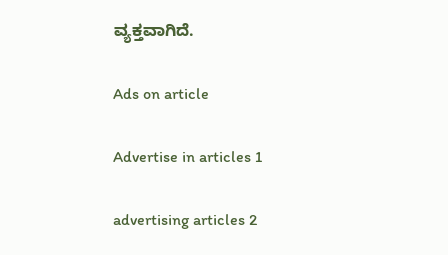ವ್ಯಕ್ತವಾಗಿದೆ.

Ads on article

Advertise in articles 1

advertising articles 2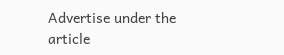Advertise under the article